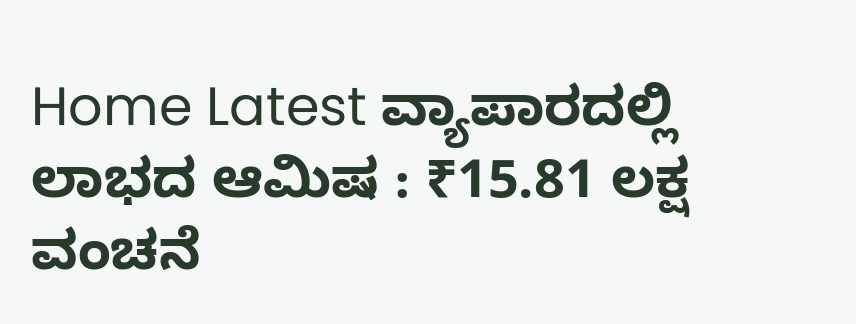Home Latest ವ್ಯಾಪಾರದಲ್ಲಿ ಲಾಭದ ಆಮಿಷ : ₹15.81 ಲಕ್ಷ ವಂಚನೆ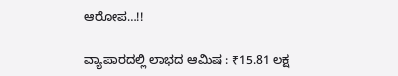ಆರೋಪ…!!

ವ್ಯಾಪಾರದಲ್ಲಿ ಲಾಭದ ಆಮಿಷ : ₹15.81 ಲಕ್ಷ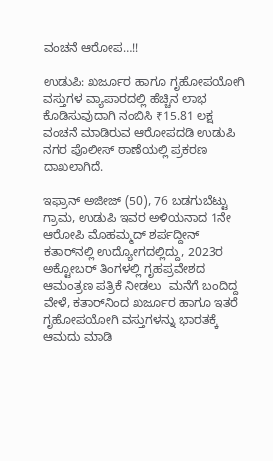ವಂಚನೆ ಆರೋಪ…!!

ಉಡುಪಿ: ಖರ್ಜೂರ ಹಾಗೂ ಗೃಹೋಪಯೋಗಿ ವಸ್ತುಗಳ ವ್ಯಾಪಾರದಲ್ಲಿ ಹೆಚ್ಚಿನ ಲಾಭ ಕೊಡಿಸುವುದಾಗಿ ನಂಬಿಸಿ ₹15.81 ಲಕ್ಷ ವಂಚನೆ ಮಾಡಿರುವ ಆರೋಪದಡಿ ಉಡುಪಿ ನಗರ ಪೊಲೀಸ್ ಠಾಣೆಯಲ್ಲಿ ಪ್ರಕರಣ ದಾಖಲಾಗಿದೆ.

ಇಫ್ರಾನ್ ಅಜೀಜ್ (50), 76 ಬಡಗುಬೆಟ್ಟು ಗ್ರಾಮ, ಉಡುಪಿ ಇವರ ಅಳಿಯನಾದ 1ನೇ ಆರೋಪಿ ಮೊಹಮ್ಮದ್ ಶರ್ಪದ್ದೀನ್ ಕತಾರ್‌ನಲ್ಲಿ ಉದ್ಯೋಗದಲ್ಲಿದ್ದು, 2023ರ ಅಕ್ಟೋಬರ್ ತಿಂಗಳಲ್ಲಿ ಗೃಹಪ್ರವೇಶದ ಆಮಂತ್ರಣ ಪತ್ರಿಕೆ ನೀಡಲು  ಮನೆಗೆ ಬಂದಿದ್ದ ವೇಳೆ, ಕತಾರ್‌ನಿಂದ ಖರ್ಜೂರ ಹಾಗೂ ಇತರೆ ಗೃಹೋಪಯೋಗಿ ವಸ್ತುಗಳನ್ನು ಭಾರತಕ್ಕೆ ಆಮದು ಮಾಡಿ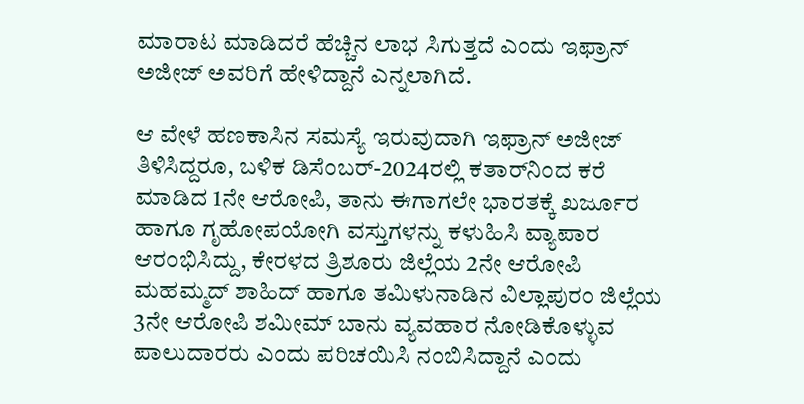ಮಾರಾಟ ಮಾಡಿದರೆ ಹೆಚ್ಚಿನ ಲಾಭ ಸಿಗುತ್ತದೆ ಎಂದು ಇಫ್ರಾನ್ ಅಜೀಜ್ ಅವರಿಗೆ ಹೇಳಿದ್ದಾನೆ ಎನ್ನಲಾಗಿದೆ.

ಆ ವೇಳೆ ಹಣಕಾಸಿನ ಸಮಸ್ಯೆ ಇರುವುದಾಗಿ ಇಫ್ರಾನ್ ಅಜೀಜ್ ತಿಳಿಸಿದ್ದರೂ, ಬಳಿಕ ಡಿಸೆಂಬರ್-2024ರಲ್ಲಿ ಕತಾರ್‌ನಿಂದ ಕರೆ ಮಾಡಿದ 1ನೇ ಆರೋಪಿ, ತಾನು ಈಗಾಗಲೇ ಭಾರತಕ್ಕೆ ಖರ್ಜೂರ ಹಾಗೂ ಗೃಹೋಪಯೋಗಿ ವಸ್ತುಗಳನ್ನು ಕಳುಹಿಸಿ ವ್ಯಾಪಾರ ಆರಂಭಿಸಿದ್ದು, ಕೇರಳದ ತ್ರಿಶೂರು ಜಿಲ್ಲೆಯ 2ನೇ ಆರೋಪಿ ಮಹಮ್ಮದ್ ಶಾಹಿದ್ ಹಾಗೂ ತಮಿಳುನಾಡಿನ ವಿಲ್ಲಾಪುರಂ ಜಿಲ್ಲೆಯ 3ನೇ ಆರೋಪಿ ಶಮೀಮ್ ಬಾನು ವ್ಯವಹಾರ ನೋಡಿಕೊಳ್ಳುವ ಪಾಲುದಾರರು ಎಂದು ಪರಿಚಯಿಸಿ ನಂಬಿಸಿದ್ದಾನೆ ಎಂದು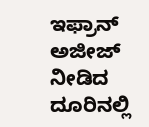ಇಫ್ರಾನ್ ಅಜೀಜ್ ನೀಡಿದ  ದೂರಿನಲ್ಲಿ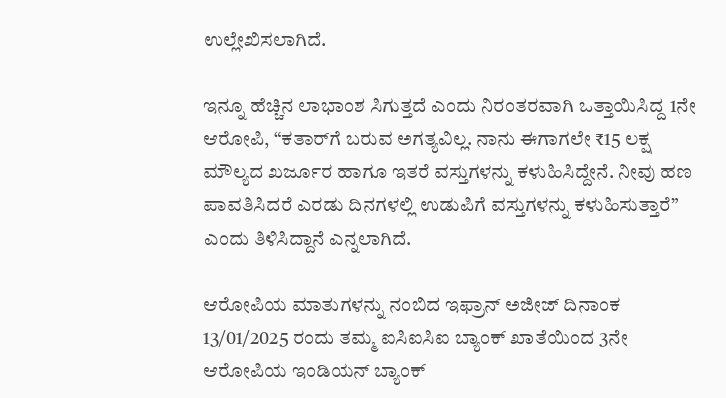ಉಲ್ಲೇಖಿಸಲಾಗಿದೆ.

ಇನ್ನೂ ಹೆಚ್ಚಿನ ಲಾಭಾಂಶ ಸಿಗುತ್ತದೆ ಎಂದು ನಿರಂತರವಾಗಿ ಒತ್ತಾಯಿಸಿದ್ದ 1ನೇ ಆರೋಪಿ, “ಕತಾರ್‌ಗೆ ಬರುವ ಅಗತ್ಯವಿಲ್ಲ. ನಾನು ಈಗಾಗಲೇ ₹15 ಲಕ್ಷ ಮೌಲ್ಯದ ಖರ್ಜೂರ ಹಾಗೂ ಇತರೆ ವಸ್ತುಗಳನ್ನು ಕಳುಹಿಸಿದ್ದೇನೆ. ನೀವು ಹಣ ಪಾವತಿಸಿದರೆ ಎರಡು ದಿನಗಳಲ್ಲಿ ಉಡುಪಿಗೆ ವಸ್ತುಗಳನ್ನು ಕಳುಹಿಸುತ್ತಾರೆ” ಎಂದು ತಿಳಿಸಿದ್ದಾನೆ ಎನ್ನಲಾಗಿದೆ.

ಆರೋಪಿಯ ಮಾತುಗಳನ್ನು ನಂಬಿದ ಇಫ್ರಾನ್ ಅಜೀಜ್ ದಿನಾಂಕ 13/01/2025 ರಂದು ತಮ್ಮ ಐಸಿಐಸಿಐ ಬ್ಯಾಂಕ್ ಖಾತೆಯಿಂದ 3ನೇ ಆರೋಪಿಯ ಇಂಡಿಯನ್ ಬ್ಯಾಂಕ್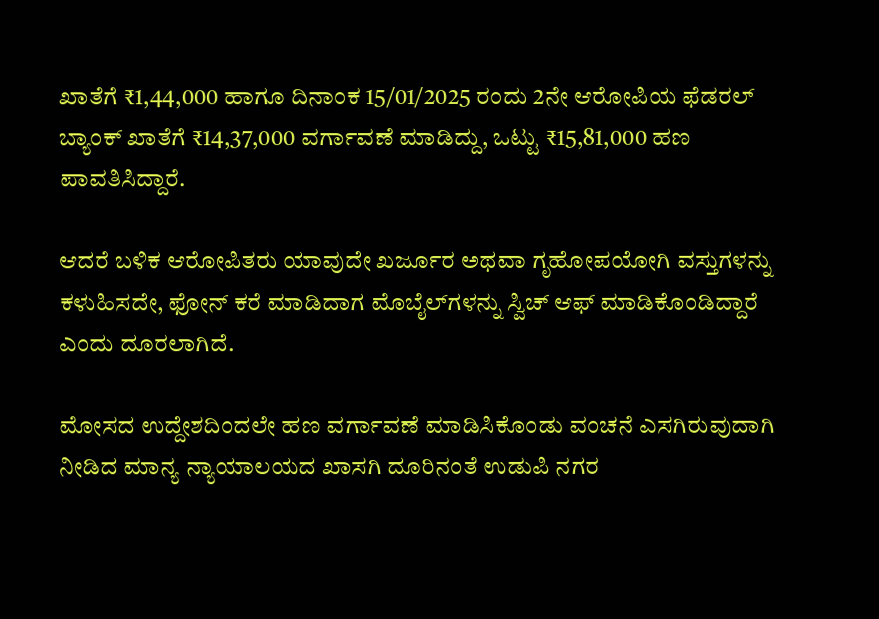ಖಾತೆಗೆ ₹1,44,000 ಹಾಗೂ ದಿನಾಂಕ 15/01/2025 ರಂದು 2ನೇ ಆರೋಪಿಯ ಫೆಡರಲ್ ಬ್ಯಾಂಕ್ ಖಾತೆಗೆ ₹14,37,000 ವರ್ಗಾವಣೆ ಮಾಡಿದ್ದು, ಒಟ್ಟು ₹15,81,000 ಹಣ ಪಾವತಿಸಿದ್ದಾರೆ.

ಆದರೆ ಬಳಿಕ ಆರೋಪಿತರು ಯಾವುದೇ ಖರ್ಜೂರ ಅಥವಾ ಗೃಹೋಪಯೋಗಿ ವಸ್ತುಗಳನ್ನು ಕಳುಹಿಸದೇ, ಫೋನ್ ಕರೆ ಮಾಡಿದಾಗ ಮೊಬೈಲ್‌ಗಳನ್ನು ಸ್ವಿಚ್ ಆಫ್ ಮಾಡಿಕೊಂಡಿದ್ದಾರೆ ಎಂದು ದೂರಲಾಗಿದೆ.

ಮೋಸದ ಉದ್ದೇಶದಿಂದಲೇ ಹಣ ವರ್ಗಾವಣೆ ಮಾಡಿಸಿಕೊಂಡು ವಂಚನೆ ಎಸಗಿರುವುದಾಗಿ ನೀಡಿದ ಮಾನ್ಯ ನ್ಯಾಯಾಲಯದ ಖಾಸಗಿ ದೂರಿನಂತೆ ಉಡುಪಿ ನಗರ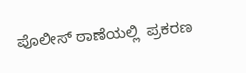ಪೊಲೀಸ್ ಠಾಣೆಯಲ್ಲಿ  ಪ್ರಕರಣ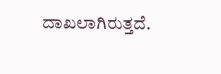ದಾಖಲಾಗಿರುತ್ತದೆ.